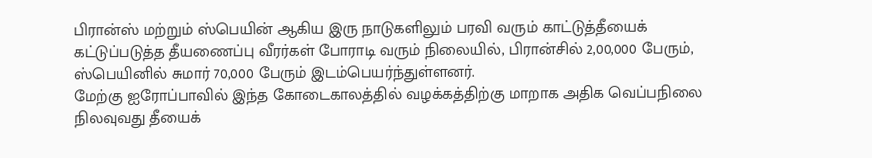பிரான்ஸ் மற்றும் ஸ்பெயின் ஆகிய இரு நாடுகளிலும் பரவி வரும் காட்டுத்தீயைக் கட்டுப்படுத்த தீயணைப்பு வீரர்கள் போராடி வரும் நிலையில், பிரான்சில் 2,00,000 பேரும், ஸ்பெயினில் சுமார் 70,000 பேரும் இடம்பெயர்ந்துள்ளனர்.
மேற்கு ஐரோப்பாவில் இந்த கோடைகாலத்தில் வழக்கத்திற்கு மாறாக அதிக வெப்பநிலை நிலவுவது தீயைக்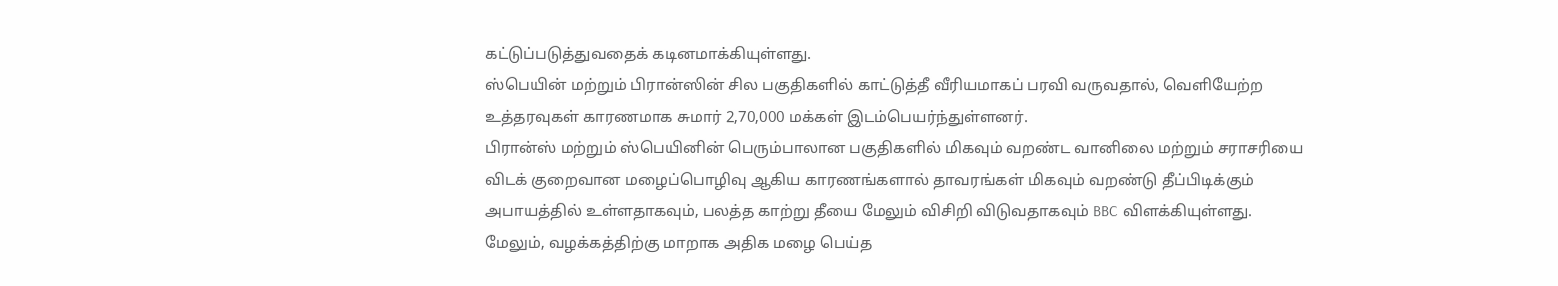கட்டுப்படுத்துவதைக் கடினமாக்கியுள்ளது.
ஸ்பெயின் மற்றும் பிரான்ஸின் சில பகுதிகளில் காட்டுத்தீ வீரியமாகப் பரவி வருவதால், வெளியேற்ற உத்தரவுகள் காரணமாக சுமார் 2,70,000 மக்கள் இடம்பெயர்ந்துள்ளனர்.
பிரான்ஸ் மற்றும் ஸ்பெயினின் பெரும்பாலான பகுதிகளில் மிகவும் வறண்ட வானிலை மற்றும் சராசரியை விடக் குறைவான மழைப்பொழிவு ஆகிய காரணங்களால் தாவரங்கள் மிகவும் வறண்டு தீப்பிடிக்கும் அபாயத்தில் உள்ளதாகவும், பலத்த காற்று தீயை மேலும் விசிறி விடுவதாகவும் BBC விளக்கியுள்ளது.
மேலும், வழக்கத்திற்கு மாறாக அதிக மழை பெய்த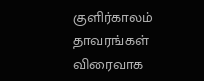குளிர்காலம் தாவரங்கள் விரைவாக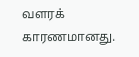வளரக் காரணமானது.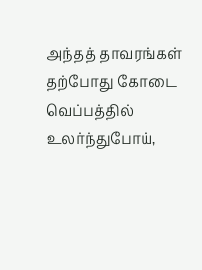அந்தத் தாவரங்கள் தற்போது கோடை வெப்பத்தில் உலர்ந்துபோய்,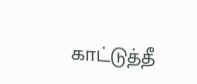காட்டுத்தீ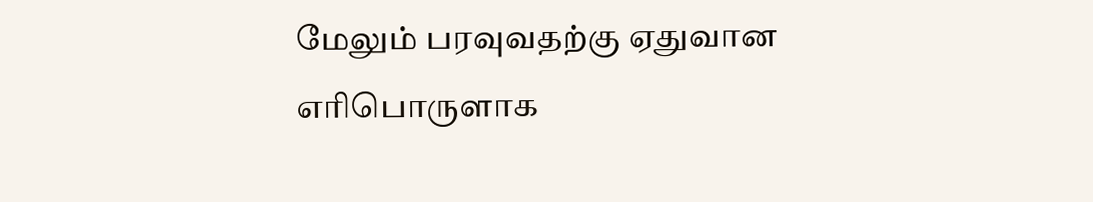மேலும் பரவுவதற்கு ஏதுவான எரிபொருளாக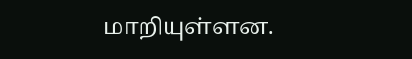மாறியுள்ளன.